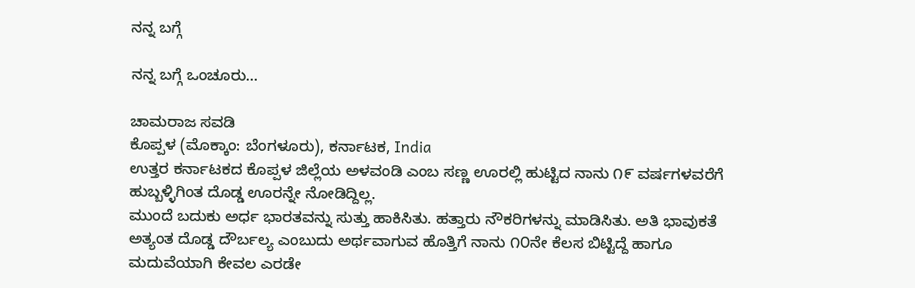ನನ್ನ ಬಗ್ಗೆ

ನನ್ನ ಬಗ್ಗೆ ಒಂಚೂರು…

ಚಾಮರಾಜ ಸವಡಿ
ಕೊಪ್ಪಳ (ಮೊಕ್ಕಾಂ: ಬೆಂಗಳೂರು), ಕರ್ನಾಟಕ, India
ಉತ್ತರ ಕರ್ನಾಟಕದ ಕೊಪ್ಪಳ ಜಿಲ್ಲೆಯ ಅಳವಂಡಿ ಎಂಬ ಸಣ್ಣ ಊರಲ್ಲಿ ಹುಟ್ಟಿದ ನಾನು ೧೯ ವರ್ಷಗಳವರೆಗೆ ಹುಬ್ಬಳ್ಳಿಗಿಂತ ದೊಡ್ಡ ಊರನ್ನೇ ನೋಡಿದ್ದಿಲ್ಲ.
ಮುಂದೆ ಬದುಕು ಅರ್ಧ ಭಾರತವನ್ನು ಸುತ್ತು ಹಾಕಿಸಿತು. ಹತ್ತಾರು ನೌಕರಿಗಳನ್ನು ಮಾಡಿಸಿತು. ಅತಿ ಭಾವುಕತೆ ಅತ್ಯಂತ ದೊಡ್ಡ ದೌರ್ಬಲ್ಯ ಎಂಬುದು ಅರ್ಥವಾಗುವ ಹೊತ್ತಿಗೆ ನಾನು ೧೦ನೇ ಕೆಲಸ ಬಿಟ್ಟಿದ್ದೆ ಹಾಗೂ ಮದುವೆಯಾಗಿ ಕೇವಲ ಎರಡೇ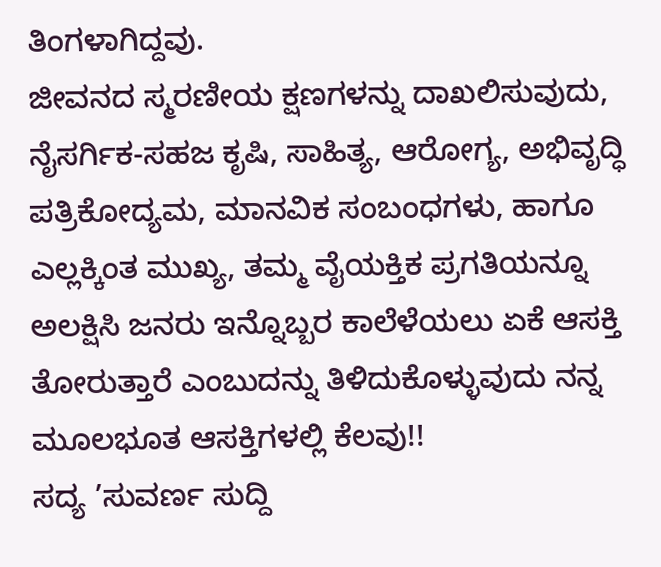ತಿಂಗಳಾಗಿದ್ದವು.
ಜೀವನದ ಸ್ಮರಣೀಯ ಕ್ಷಣಗಳನ್ನು ದಾಖಲಿಸುವುದು, ನೈಸರ್ಗಿಕ-ಸಹಜ ಕೃಷಿ, ಸಾಹಿತ್ಯ, ಆರೋಗ್ಯ, ಅಭಿವೃದ್ಧಿ ಪತ್ರಿಕೋದ್ಯಮ, ಮಾನವಿಕ ಸಂಬಂಧಗಳು, ಹಾಗೂ ಎಲ್ಲಕ್ಕಿಂತ ಮುಖ್ಯ, ತಮ್ಮ ವೈಯಕ್ತಿಕ ಪ್ರಗತಿಯನ್ನೂ ಅಲಕ್ಷಿಸಿ ಜನರು ಇನ್ನೊಬ್ಬರ ಕಾಲೆಳೆಯಲು ಏಕೆ ಆಸಕ್ತಿ ತೋರುತ್ತಾರೆ ಎಂಬುದನ್ನು ತಿಳಿದುಕೊಳ್ಳುವುದು ನನ್ನ ಮೂಲಭೂತ ಆಸಕ್ತಿಗಳಲ್ಲಿ ಕೆಲವು!!
ಸದ್ಯ ’ಸುವರ್ಣ ಸುದ್ದಿ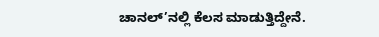ಚಾನಲ್’ನಲ್ಲಿ ಕೆಲಸ ಮಾಡುತ್ತಿದ್ದೇನೆ.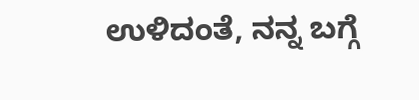ಉಳಿದಂತೆ, ನನ್ನ ಬಗ್ಗೆ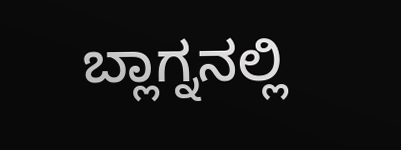ಬ್ಲಾಗ್ನನಲ್ಲಿ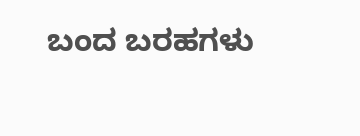ಬಂದ ಬರಹಗಳು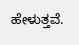ಹೇಳುತ್ತವೆ.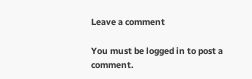Leave a comment

You must be logged in to post a comment.